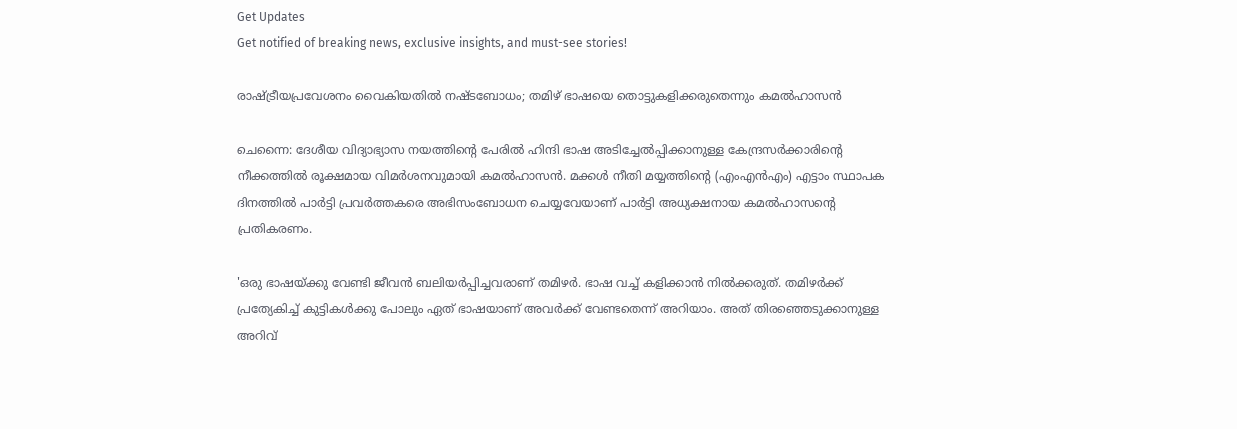Get Updates
Get notified of breaking news, exclusive insights, and must-see stories!

രാഷ്ട്രീയപ്രവേശനം വൈകിയതില്‍ നഷ്ടബോധം; തമിഴ് ഭാഷയെ തൊട്ടുകളിക്കരുതെന്നും കമല്‍ഹാസന്‍

ചെന്നൈ: ദേശീയ വിദ്യാഭ്യാസ നയത്തിന്റെ പേരില്‍ ഹിന്ദി ഭാഷ അടിച്ചേല്‍പ്പിക്കാനുള്ള കേന്ദ്രസര്‍ക്കാരിന്റെ നീക്കത്തില്‍ രൂക്ഷമായ വിമര്‍ശനവുമായി കമല്‍ഹാസന്‍. മക്കള്‍ നീതി മയ്യത്തിന്റെ (എംഎന്‍എം) എട്ടാം സ്ഥാപക ദിനത്തില്‍ പാര്‍ട്ടി പ്രവര്‍ത്തകരെ അഭിസംബോധന ചെയ്യവേയാണ് പാര്‍ട്ടി അധ്യക്ഷനായ കമല്‍ഹാസന്റെ പ്രതികരണം.

'ഒരു ഭാഷയ്ക്കു വേണ്ടി ജീവന്‍ ബലിയര്‍പ്പിച്ചവരാണ് തമിഴര്‍. ഭാഷ വച്ച് കളിക്കാന്‍ നില്‍ക്കരുത്. തമിഴര്‍ക്ക് പ്രത്യേകിച്ച് കുട്ടികള്‍ക്കു പോലും ഏത് ഭാഷയാണ് അവര്‍ക്ക് വേണ്ടതെന്ന് അറിയാം. അത് തിരഞ്ഞെടുക്കാനുള്ള അറിവ്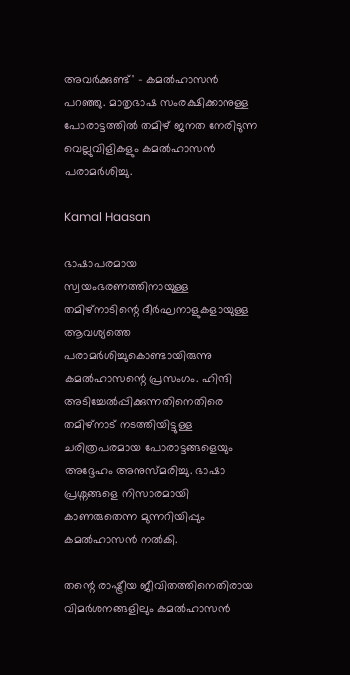അവര്‍ക്കുണ്ട്' - കമല്‍ഹാസന്‍ പറഞ്ഞു. മാതൃഭാഷ സംരക്ഷിക്കാനുള്ള പോരാട്ടത്തില്‍ തമിഴ് ജനത നേരിടുന്ന വെല്ലുവിളികളും കമല്‍ഹാസന്‍ പരാമര്‍ശിച്ചു.

Kamal Haasan

ഭാഷാപരമായ സ്വയംഭരണത്തിനായുള്ള തമിഴ്‌നാടിന്റെ ദീര്‍ഘനാളുകളായുള്ള ആവശ്യത്തെ പരാമര്‍ശിച്ചുകൊണ്ടായിരുന്നു കമല്‍ഹാസന്റെ പ്രസംഗം. ഹിന്ദി അടിച്ചേല്‍പ്പിക്കുന്നതിനെതിരെ തമിഴ്നാട് നടത്തിയിട്ടുള്ള ചരിത്രപരമായ പോരാട്ടങ്ങളെയും അദ്ദേഹം അനുസ്മരിച്ചു. ഭാഷാ പ്രശ്നങ്ങളെ നിസാരമായി കാണരുതെന്ന മുന്നറിയിപ്പും കമല്‍ഹാസന്‍ നല്‍കി.

തന്റെ രാഷ്ട്രീയ ജീവിതത്തിനെതിരായ വിമര്‍ശനങ്ങളിലും കമല്‍ഹാസന്‍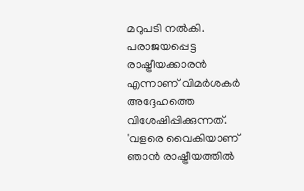മറുപടി നല്‍കി. പരാജയപ്പെട്ട രാഷ്ട്രീയക്കാരന്‍ എന്നാണ് വിമര്‍ശകര്‍ അദ്ദേഹത്തെ വിശേഷിപ്പിക്കുന്നത്. 'വളരെ വൈകിയാണ് ഞാന്‍ രാഷ്ട്രീയത്തില്‍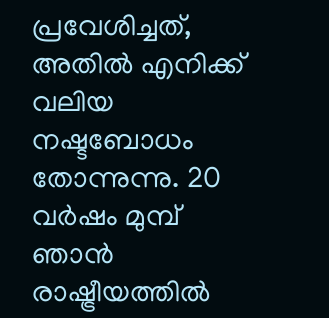പ്രവേശിച്ചത്, അതില്‍ എനിക്ക് വലിയ നഷ്ടബോധം തോന്നുന്നു. 20 വര്‍ഷം മുമ്പ് ഞാന്‍ രാഷ്ട്രീയത്തില്‍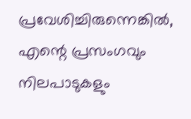പ്രവേശിച്ചിരുന്നെങ്കില്‍, എന്റെ പ്രസംഗവും നിലപാടുകളും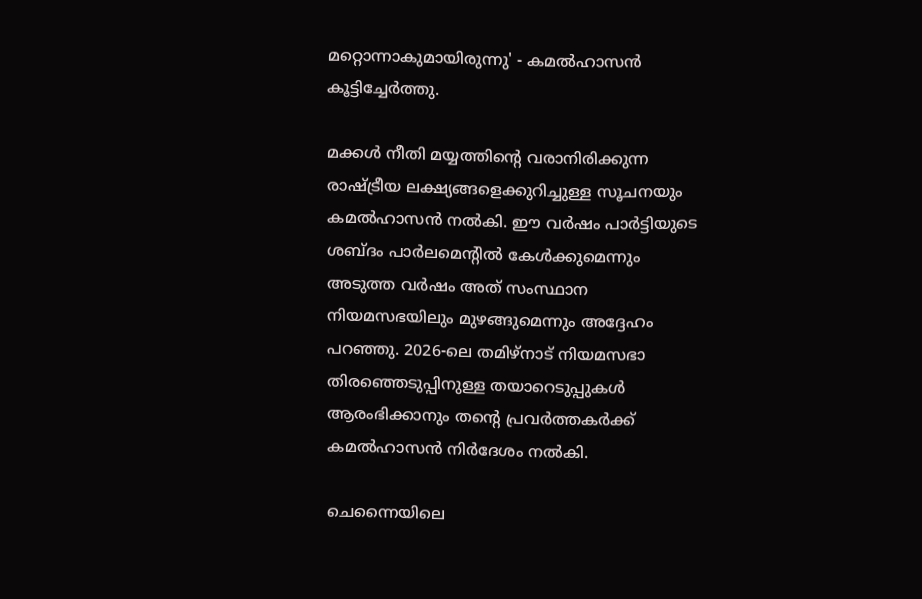മറ്റൊന്നാകുമായിരുന്നു' - കമല്‍ഹാസന്‍ കൂട്ടിച്ചേര്‍ത്തു.

മക്കള്‍ നീതി മയ്യത്തിന്റെ വരാനിരിക്കുന്ന രാഷ്ട്രീയ ലക്ഷ്യങ്ങളെക്കുറിച്ചുള്ള സൂചനയും കമല്‍ഹാസന്‍ നല്‍കി. ഈ വര്‍ഷം പാര്‍ട്ടിയുടെ ശബ്ദം പാര്‍ലമെന്റില്‍ കേള്‍ക്കുമെന്നും അടുത്ത വര്‍ഷം അത് സംസ്ഥാന നിയമസഭയിലും മുഴങ്ങുമെന്നും അദ്ദേഹം പറഞ്ഞു. 2026-ലെ തമിഴ്നാട് നിയമസഭാ തിരഞ്ഞെടുപ്പിനുള്ള തയാറെടുപ്പുകള്‍ ആരംഭിക്കാനും തന്റെ പ്രവര്‍ത്തകര്‍ക്ക് കമല്‍ഹാസന്‍ നിര്‍ദേശം നല്‍കി.

ചെന്നൈയിലെ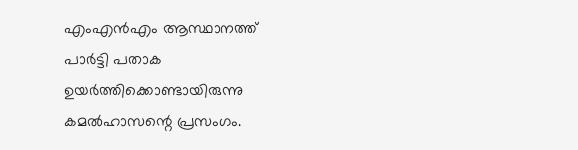എംഎന്‍എം ആസ്ഥാനത്ത് പാര്‍ട്ടി പതാക ഉയര്‍ത്തിക്കൊണ്ടായിരുന്നു കമല്‍ഹാസന്റെ പ്രസംഗം.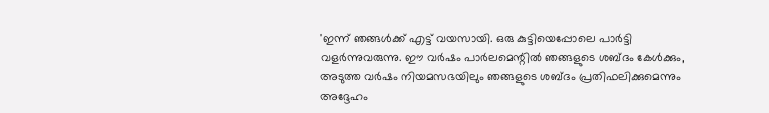'ഇന്ന് ഞങ്ങള്‍ക്ക് എട്ട് വയസായി. ഒരു കുട്ടിയെപ്പോലെ പാര്‍ട്ടി വളര്‍ന്നുവരുന്നു. ഈ വര്‍ഷം പാര്‍ലമെന്റില്‍ ഞങ്ങളുടെ ശബ്ദം കേള്‍ക്കും, അടുത്ത വര്‍ഷം നിയമസഭയിലും ഞങ്ങളുടെ ശബ്ദം പ്രതിഫലിക്കുമെന്നും അദ്ദേഹം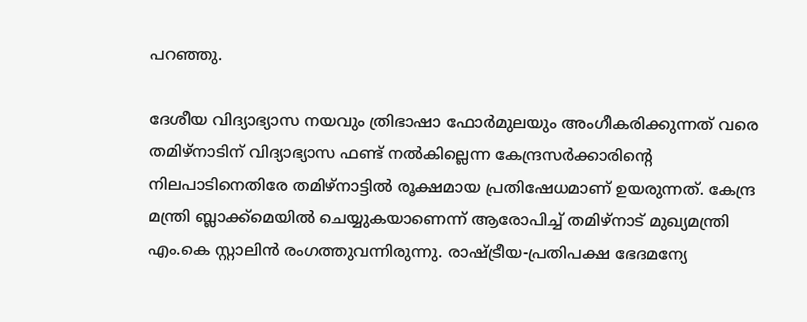പറഞ്ഞു.

ദേശീയ വിദ്യാഭ്യാസ നയവും ത്രിഭാഷാ ഫോര്‍മുലയും അംഗീകരിക്കുന്നത് വരെ തമിഴ്നാടിന് വിദ്യാഭ്യാസ ഫണ്ട് നല്‍കില്ലെന്ന കേന്ദ്രസര്‍ക്കാരിന്റെ നിലപാടിനെതിരേ തമിഴ്‌നാട്ടില്‍ രൂക്ഷമായ പ്രതിഷേധമാണ് ഉയരുന്നത്. കേന്ദ്ര മന്ത്രി ബ്ലാക്ക്‌മെയില്‍ ചെയ്യുകയാണെന്ന് ആരോപിച്ച് തമിഴ്‌നാട് മുഖ്യമന്ത്രി എം.കെ സ്റ്റാലിന്‍ രംഗത്തുവന്നിരുന്നു. രാഷ്ട്രീയ-പ്രതിപക്ഷ ഭേദമന്യേ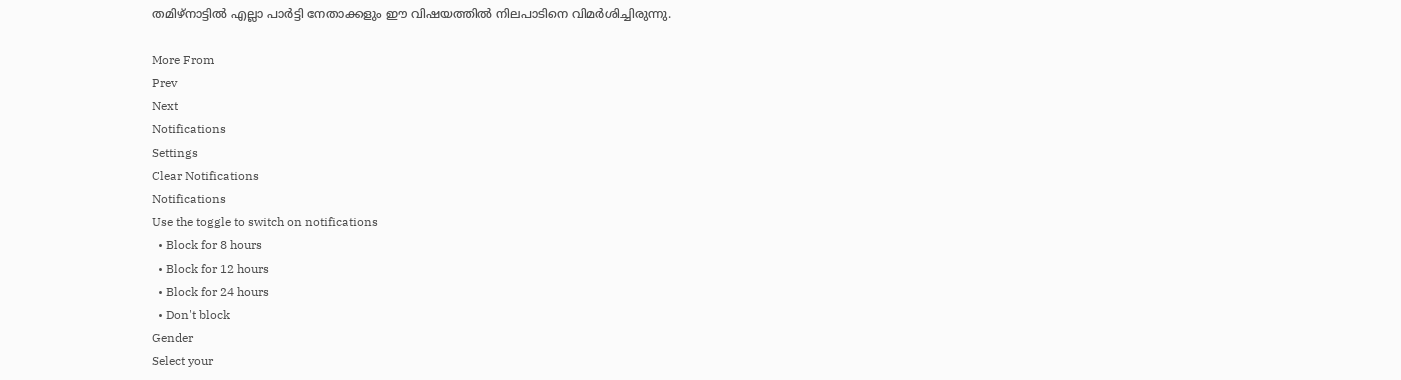തമിഴ്‌നാട്ടില്‍ എല്ലാ പാര്‍ട്ടി നേതാക്കളും ഈ വിഷയത്തില്‍ നിലപാടിനെ വിമര്‍ശിച്ചിരുന്നു.

More From
Prev
Next
Notifications
Settings
Clear Notifications
Notifications
Use the toggle to switch on notifications
  • Block for 8 hours
  • Block for 12 hours
  • Block for 24 hours
  • Don't block
Gender
Select your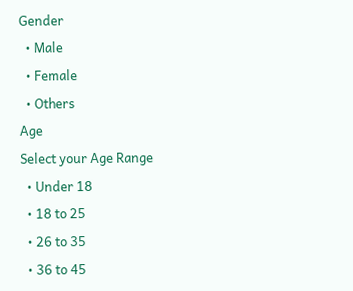Gender
  • Male
  • Female
  • Others
Age
Select your Age Range
  • Under 18
  • 18 to 25
  • 26 to 35
  • 36 to 45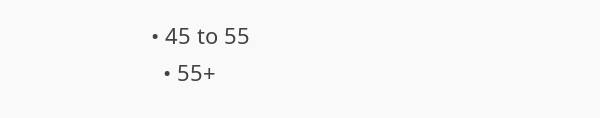• 45 to 55
  • 55+